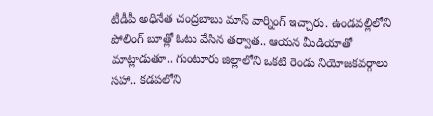టీడీపీ అధినేత చంద్రబాబు మాస్ వార్నింగ్ ఇచ్చారు. ఉండవల్లిలోని పోలింగ్ బూత్లో ఓటు వేసిన తర్వాత.. ఆయన మీడియాతో మాట్లాడుతూ.. గుంటూరు జిల్లాలోని ఒకటి రెండు నియోజకవర్గాలు సహా.. కడపలోని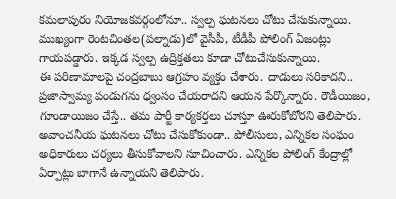కమలాపురం నియోజకవర్గంలోనూ.. స్వల్ప ఘటనలు చోటు చేసుకున్నాయి. ముఖ్యంగా రెంటచింతల(పల్నాడు)లో వైసీపీ, టీడీపీ పోలింగ్ ఏజంట్లు గాయపడ్డారు. ఇక్కడ స్వల్ప ఉద్రిక్తతలు కూడా చోటుచేసుకున్నాయి.
ఈ పరిణామాలపై చంద్రబాబు ఆగ్రహం వ్యక్తం చేశారు. దాడులు సరికాదని.. ప్రజాస్వామ్య పండుగను ధ్వంసం చేయరాదని ఆయన పేర్కొన్నారు. రౌడీయిజం, గూండాయిజం చేస్తే.. తమ పార్టీ కార్యకర్తలు చూస్తూ ఊరుకోబోరని తెలిపారు. అవాంచనీయ ఘటనలు చోటు చేసుకోకుండా.. పోలీసులు, ఎన్నికల సంఘం అధికారులు చర్యలు తీసుకోవాలని సూచించారు. ఎన్నికల పోలింగ్ కేంద్రాల్లో ఏర్పాట్లు బాగానే ఉన్నాయని తెలిపారు.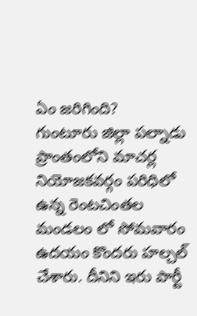ఏం జరిగింది?
గుంటూరు జిల్లా పల్నాడు ప్రాంతంలోని మాచర్ల నియోజకవర్గం పరిధిలో ఉన్న రెంటచింతల మండలం లో సోమవారం ఉదయం కొందరు హల్చల్ చేశారు. దీనిని ఇరు పార్టీ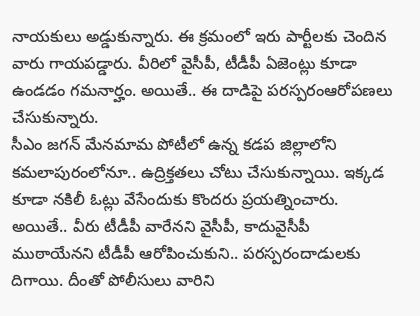నాయకులు అడ్డుకున్నారు. ఈ క్రమంలో ఇరు పార్టీలకు చెందిన వారు గాయపడ్డారు. వీరిలో వైసీపీ, టీడీపీ ఏజెంట్లు కూడా ఉండడం గమనార్హం. అయితే.. ఈ దాడిపై పరస్పరంఆరోపణలు చేసుకున్నారు.
సీఎం జగన్ మేనమామ పోటీలో ఉన్న కడప జిల్లాలోని కమలాపురంలోనూ.. ఉద్రిక్తతలు చోటు చేసుకున్నాయి. ఇక్కడ కూడా నకిలీ ఓట్లు వేసేందుకు కొందరు ప్రయత్నించారు. అయితే.. వీరు టీడీపీ వారేనని వైసీపీ, కాదువైసీపీ ముఠాయేనని టీడీపీ ఆరోపించుకుని.. పరస్పరందాడులకు దిగాయి. దీంతో పోలీసులు వారిని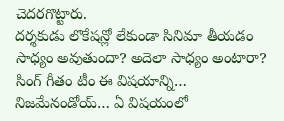చెదరగొట్టారు.
దర్శకుడు లొకేషన్లో లేకుండా సినిమా తీయడం సాధ్యం అవుతుందా? అదెలా సాధ్యం అంటారా? సింగ్ గీతం టీం ఈ విషయాన్ని…
నిజమేనండోయ్… ఏ విషయంలో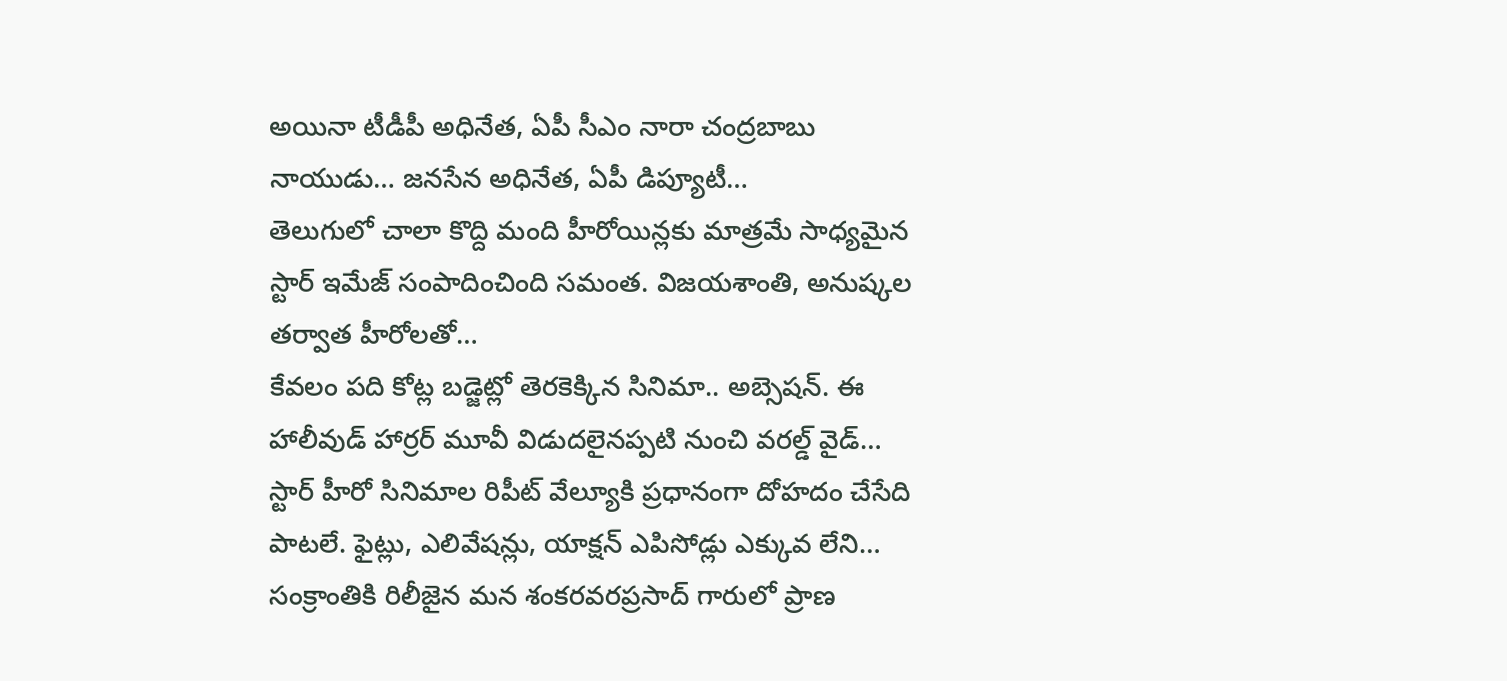అయినా టీడీపీ అధినేత, ఏపీ సీఎం నారా చంద్రబాబు నాయుడు… జనసేన అధినేత, ఏపీ డిప్యూటీ…
తెలుగులో చాలా కొద్ది మంది హీరోయిన్లకు మాత్రమే సాధ్యమైన స్టార్ ఇమేజ్ సంపాదించింది సమంత. విజయశాంతి, అనుష్కల తర్వాత హీరోలతో…
కేవలం పది కోట్ల బడ్జెట్లో తెరకెక్కిన సినిమా.. అబ్సెషన్. ఈ హాలీవుడ్ హార్రర్ మూవీ విడుదలైనప్పటి నుంచి వరల్డ్ వైడ్…
స్టార్ హీరో సినిమాల రిపీట్ వేల్యూకి ప్రధానంగా దోహదం చేసేది పాటలే. ఫైట్లు, ఎలివేషన్లు, యాక్షన్ ఎపిసోడ్లు ఎక్కువ లేని…
సంక్రాంతికి రిలీజైన మన శంకరవరప్రసాద్ గారులో ప్రాణ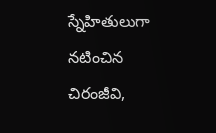స్నేహితులుగా నటించిన చిరంజీవి,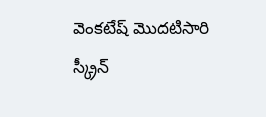వెంకటేష్ మొదటిసారి స్క్రీన్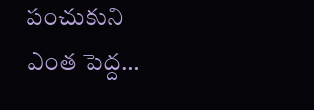పంచుకుని ఎంత పెద్ద…